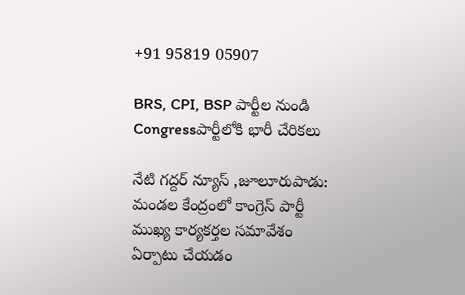+91 95819 05907

BRS, CPI, BSP పార్టీల నుండి Congressపార్టీలోకి భారీ చేరికలు

నేటి గద్దర్ న్యూస్ ,జూలూరుపాడు: మండల కేంద్రంలో కాంగ్రెస్ పార్టీ ముఖ్య కార్యకర్తల సమావేశం ఏర్పాటు చేయడం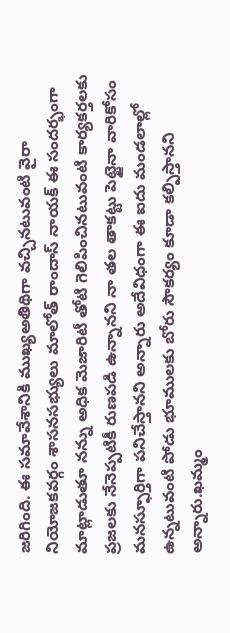జరిగింది. ఈ సమావేశానికి ముఖ్యఅతిథిగా వచ్చినటువంటి వైరా నియోజకవర్గం శాసనసభ్యులు మాలోత్ రాందాస్ నాయక్ ఈ సందర్భంగా మాట్లాడుతూ నన్ను అధిక మెజారిటీ తోటి గెలిపించినటువంటి కార్యకర్తలకు ప్రజలకు నేనెప్పటికీ రుణపడి ఉన్నానని నా తల తాకట్టు పెట్టైనా వారికోసం మనస్ఫూర్తిగా పనిచేస్తానని అన్నారు అదేవిధంగా ఈ ఐదు మండలాల్లో ఉన్నటువంటి పోడు భూములకు బోరు సౌకర్యం కూడా కల్పిస్తానని అన్నారు.ఖమ్మం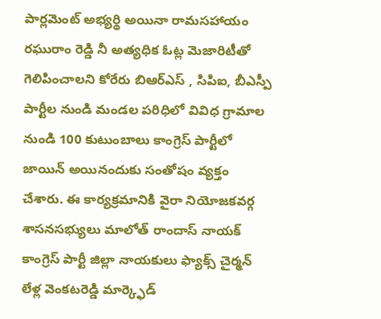పార్లమెంట్ అభ్యర్థి అయినా రామసహాయం రఘురాం రెడ్డి నీ అత్యధిక ఓట్ల మెజారిటీతో గెలిపించాలని కోరేరు బిఆర్ఎస్ , సిపిఐ, బీఎస్పీ పార్టీల నుండి మండల పరిధిలో వివిధ గ్రామాల నుండి 100 కుటుంబాలు కాంగ్రెస్ పార్టీలో జాయిన్ అయినందుకు సంతోషం వ్యక్తం చేశారు. ఈ కార్యక్రమానికి వైరా నియోజకవర్గ శాసనసభ్యులు మాలోత్ రాందాస్ నాయక్ కాంగ్రెస్ పార్టీ జిల్లా నాయకులు ఫ్యాక్స్ చైర్మన్ లేళ్ల వెంకటరెడ్డి మార్క్ఫెడ్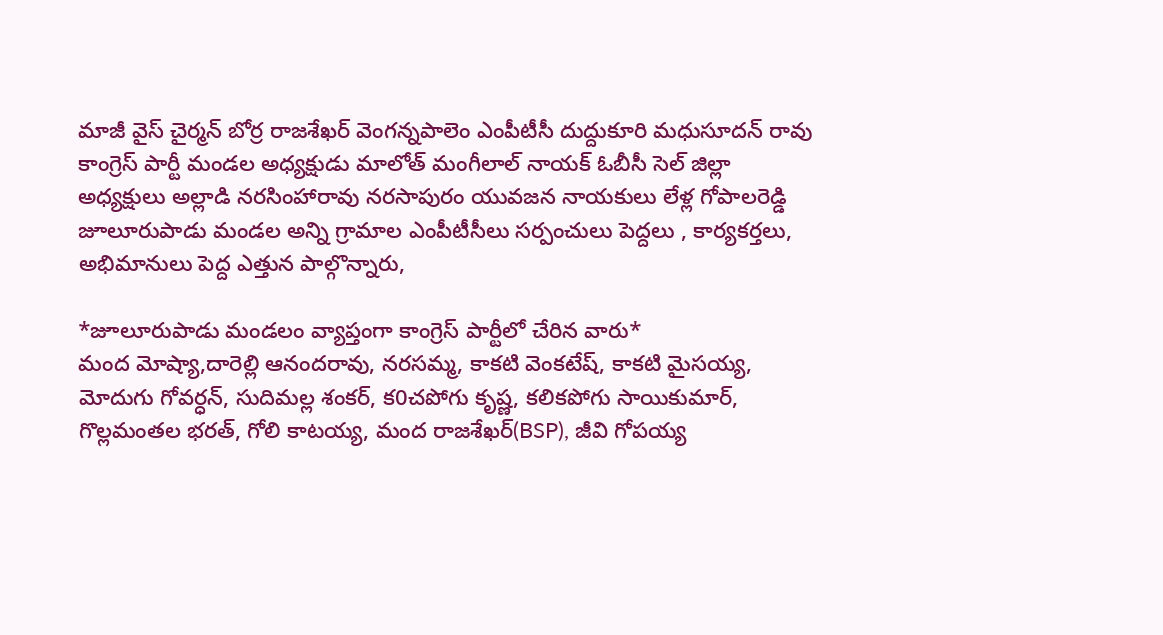మాజీ వైస్ చైర్మన్ బోర్ర రాజశేఖర్ వెంగన్నపాలెం ఎంపీటీసీ దుద్దుకూరి మధుసూదన్ రావు కాంగ్రెస్ పార్టీ మండల అధ్యక్షుడు మాలోత్ మంగీలాల్ నాయక్ ఓబీసీ సెల్ జిల్లా అధ్యక్షులు అల్లాడి నరసింహారావు నరసాపురం యువజన నాయకులు లేళ్ల గోపాలరెడ్డి జూలూరుపాడు మండల అన్ని గ్రామాల ఎంపీటీసీలు సర్పంచులు పెద్దలు , కార్యకర్తలు, అభిమానులు పెద్ద ఎత్తున పాల్గొన్నారు,

*జూలూరుపాడు మండలం వ్యాప్తంగా కాంగ్రెస్ పార్టీలో చేరిన వారు*
మంద మోష్యా,దారెల్లి ఆనందరావు, నరసమ్మ, కాకటి వెంకటేష్, కాకటి మైసయ్య, మోదుగు గోవర్ధన్, సుదిమల్ల శంకర్, క0చపోగు కృష్ణ, కలికపోగు సాయికుమార్, గొల్లమంతల భరత్, గోలి కాటయ్య, మంద రాజశేఖర్(BSP), జీవి గోపయ్య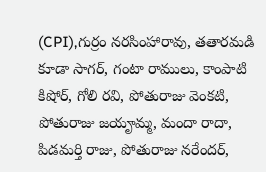(CPI),గుర్రం నరసింహారావు, తతారమడి కూడా సాగర్, గంటా రాములు, కాంపాటి కిషోర్, గోలి రవి, పోతురాజు వెంకటి, పోతురాజు జయౄమ్మ, మందా రాదా, పిడమర్తి రాజు, పోతురాజు నరేందర్,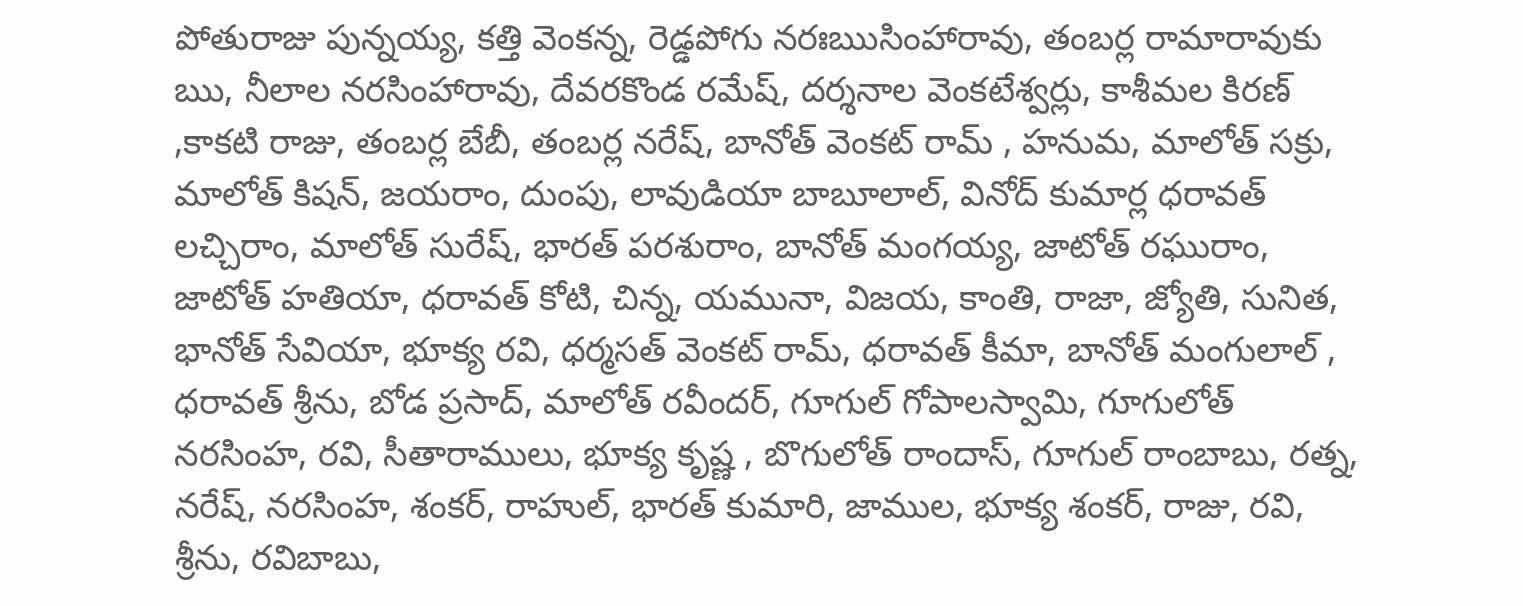పోతురాజు పున్నయ్య, కత్తి వెంకన్న, రెడ్డపోగు నరఃఋసింహారావు, తంబర్ల రామారావుకు ఋ, నీలాల నరసింహారావు, దేవరకొండ రమేష్, దర్శనాల వెంకటేశ్వర్లు, కాశీమల కిరణ్ ,కాకటి రాజు, తంబర్ల బేబీ, తంబర్ల నరేష్, బానోత్ వెంకట్ రామ్ , హనుమ, మాలోత్ సక్రు, మాలోత్ కిషన్, జయరాం, దుంపు, లావుడియా బాబూలాల్, వినోద్ కుమార్ల ధరావత్ లచ్చిరాం, మాలోత్ సురేష్, భారత్ పరశురాం, బానోత్ మంగయ్య, జాటోత్ రఘురాం, జాటోత్ హతియా, ధరావత్ కోటి, చిన్న, యమునా, విజయ, కాంతి, రాజా, జ్యోతి, సునిత, భానోత్ సేవియా, భూక్య రవి, ధర్మసత్ వెంకట్ రామ్, ధరావత్ కీమా, బానోత్ మంగులాల్ , ధరావత్ శ్రీను, బోడ ప్రసాద్, మాలోత్ రవీందర్, గూగుల్ గోపాలస్వామి, గూగులోత్ నరసింహ, రవి, సీతారాములు, భూక్య కృష్ణ , బొగులోత్ రాందాస్, గూగుల్ రాంబాబు, రత్న, నరేష్, నరసింహ, శంకర్, రాహుల్, భారత్ కుమారి, జాముల, భూక్య శంకర్, రాజు, రవి, శ్రీను, రవిబాబు,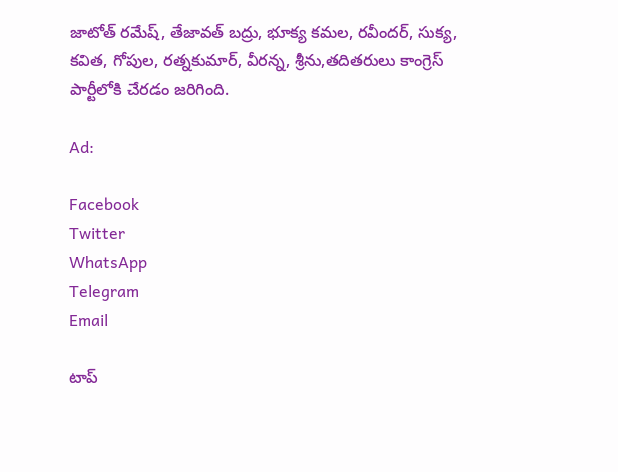జాటోత్ రమేష్, తేజావత్ బద్రు, భూక్య కమల, రవీందర్, సుక్య, కవిత, గోపుల, రత్నకుమార్, వీరన్న, శ్రీను,తదితరులు కాంగ్రెస్ పార్టీలోకి చేరడం జరిగింది.

Ad:

Facebook
Twitter
WhatsApp
Telegram
Email

టాప్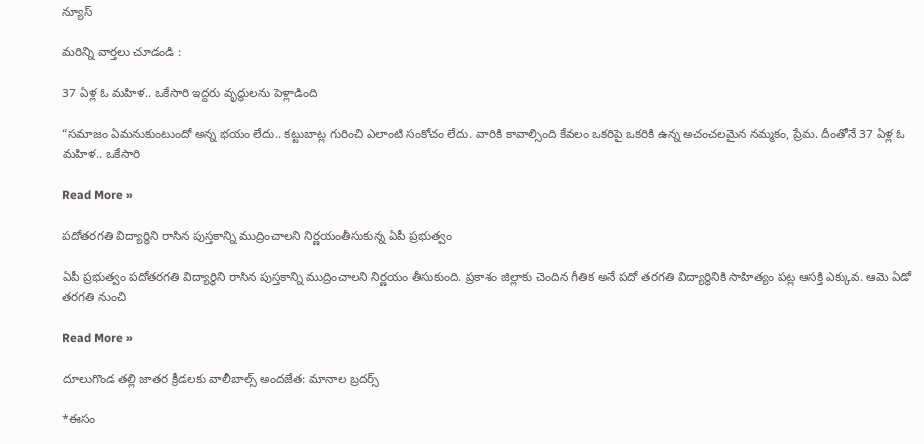న్యూస్

మరిన్ని వార్తలు చూడండి :

37 ఏళ్ల ఓ మహిళ.. ఒకేసారి ఇద్దరు వృద్ధులను పెళ్లాడింది

“సమాజం ఏమనుకుంటుందో అన్న భయం లేదు.. కట్టుబాట్ల గురించి ఎలాంటి సంకోచం లేదు. వారికి కావాల్సింది కేవలం ఒకరిపై ఒకరికి ఉన్న అచంచలమైన నమ్మకం, ప్రేమ. దీంతోనే 37 ఏళ్ల ఓ మహిళ.. ఒకేసారి

Read More »

పదోతరగతి విద్యార్థిని రాసిన పుస్తకాన్ని ముద్రించాలని నిర్ణయంతీసుకున్న ఏపీ ప్రభుత్వం

ఏపీ ప్రభుత్వం పదోతరగతి విద్యార్థిని రాసిన పుస్తకాన్ని ముద్రించాలని నిర్ణయం తీసుకుంది. ప్రకాశం జిల్లాకు చెందిన గీతిక అనే పదో తరగతి విద్యార్థినికి సాహిత్యం పట్ల ఆసక్తి ఎక్కువ. ఆమె ఏడో తరగతి నుంచి

Read More »

దూలుగొండ తల్లి జాతర క్రీడలకు వాలీబాల్స్ అందజేత: మానాల బ్రదర్స్

*ఈసం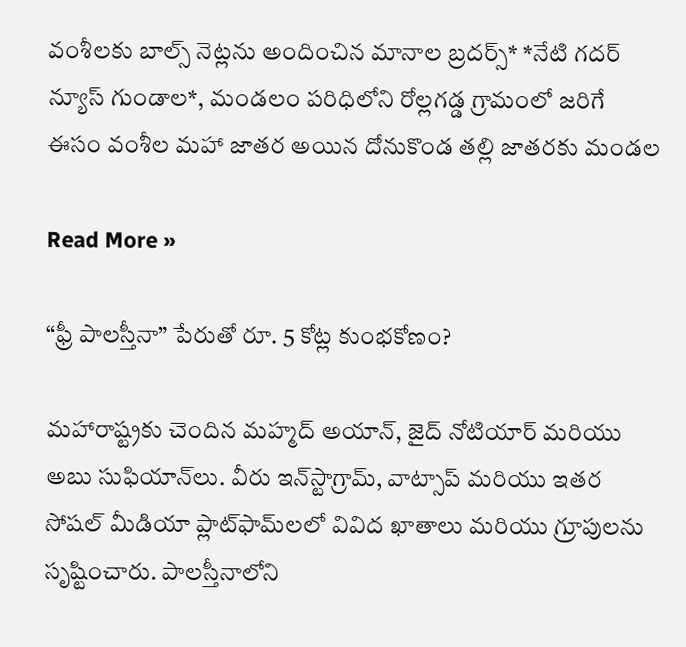వంశీలకు బాల్స్ నెట్లను అందించిన మానాల బ్రదర్స్* *నేటి గదర్ న్యూస్ గుండాల*, మండలం పరిధిలోని రోల్లగడ్డ గ్రామంలో జరిగే ఈసం వంశీల మహా జాతర అయిన దోనుకొండ తల్లి జాతరకు మండల

Read More »

“ఫ్రీ పాలస్తీనా” పేరుతో రూ. 5 కోట్ల కుంభకోణం?

మహారాష్ట్రకు చెందిన మహ్మద్ అయాన్, జైద్ నోటియార్ మరియు అబు సుఫియాన్‌లు. వీరు ఇన్‌స్టాగ్రామ్, వాట్సాప్ మరియు ఇతర సోషల్ మీడియా ప్లాట్‌ఫామ్‌లలో వివిద ఖాతాలు మరియు గ్రూపులను సృష్టించారు. పాలస్తీనాలోని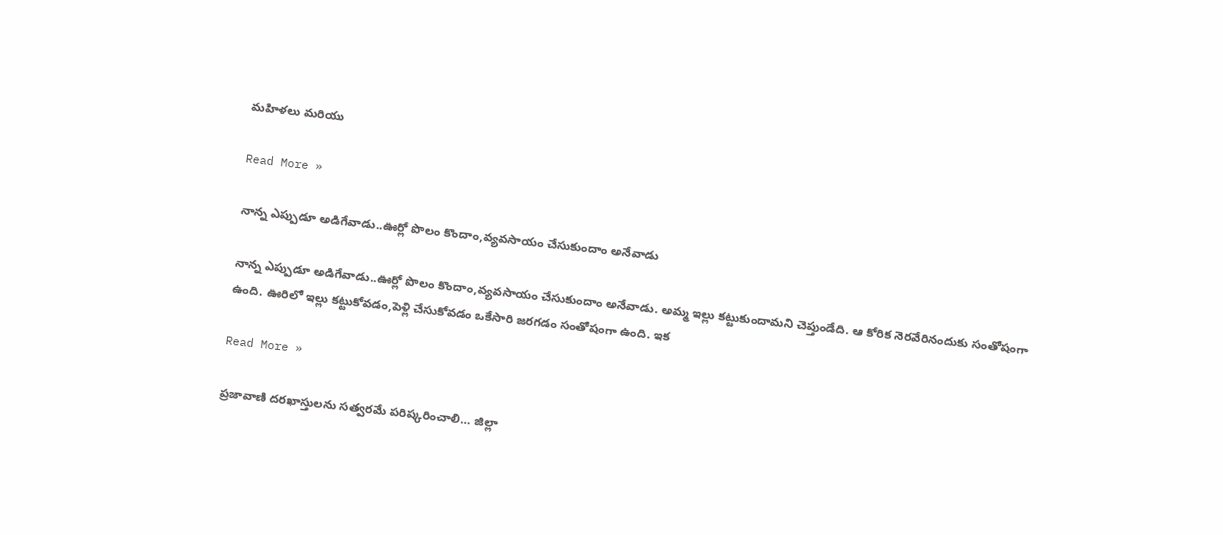మహిళలు మరియు

Read More »

నాన్న ఎప్పుడూ అడిగేవాడు..ఊర్లో పొలం కొందాం,వ్యవసాయం చేసుకుందాం అనేవాడు

నాన్న ఎప్పుడూ అడిగేవాడు..ఊర్లో పొలం కొందాం,వ్యవసాయం చేసుకుందాం అనేవాడు. అమ్మ ఇల్లు కట్టుకుందామని చెప్తుండేది. ఆ కోరిక నెరవేరినందుకు సంతోషంగా ఉంది. ఊరిలో ఇల్లు కట్టుకోవడం,పెళ్లి చేసుకోవడం ఒకేసారి జరగడం సంతోషంగా ఉంది. ఇక

Read More »

ప్రజావాణి దరఖాస్తులను సత్వరమే పరిష్కరించాలి… జిల్లా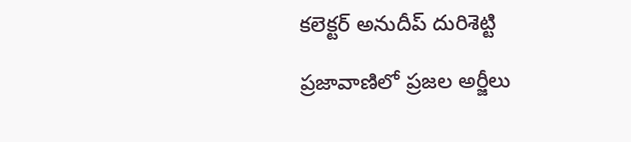కలెక్టర్ అనుదీప్ దురిశెట్టి

ప్రజావాణిలో ప్రజల అర్జీలు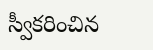స్వీకరించిన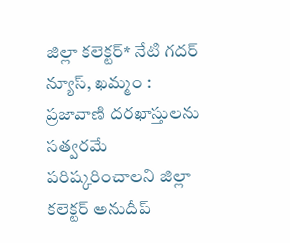జిల్లా కలెక్టర్* నేటి గదర్ న్యూస్, ఖమ్మం : ప్రజావాణి దరఖాస్తులను సత్వరమే పరిష్కరించాలని జిల్లా కలెక్టర్ అనుదీప్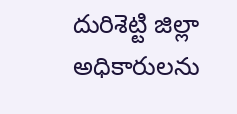దురిశెట్టి జిల్లా అధికారులను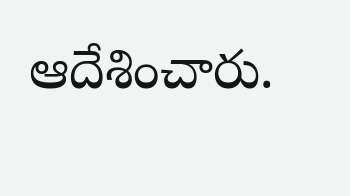ఆదేశించారు.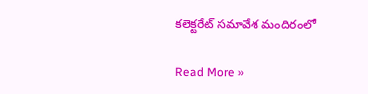కలెక్టరేట్ సమావేశ మందిరంలో

Read More »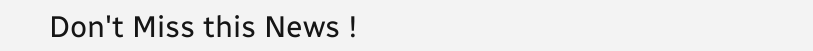Don't Miss this News !